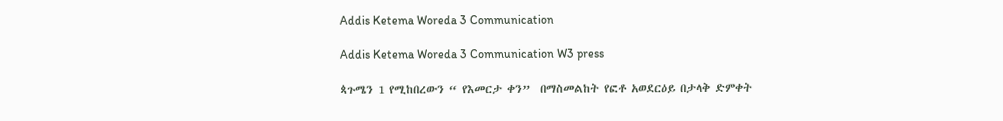Addis Ketema Woreda 3 Communication

Addis Ketema Woreda 3 Communication W3 press

ጳጉሜን 1 የሚከበረውን “ የእመርታ ቀን”  በማስመልከት የፎቶ አወደርዕይ በታላቅ ድምቀት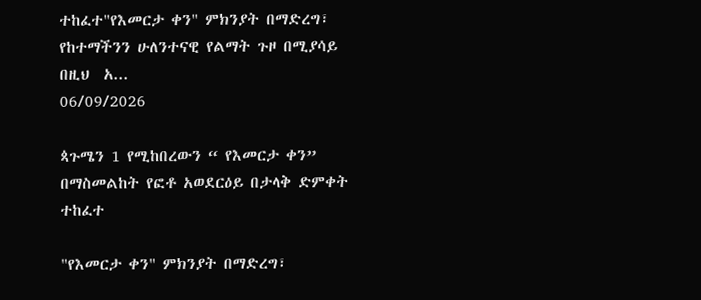ተከፈተ"የእመርታ ቀን" ምክንያት በማድረግ፣ የከተማችንን ሁለንተናዊ የልማት ጉዞ በሚያሳይ በዚህ  አ...
06/09/2026

ጳጉሜን 1 የሚከበረውን “ የእመርታ ቀን” በማስመልከት የፎቶ አወደርዕይ በታላቅ ድምቀት ተከፈተ

"የእመርታ ቀን" ምክንያት በማድረግ፣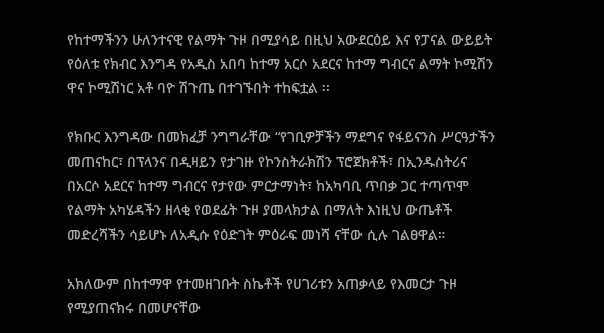የከተማችንን ሁለንተናዊ የልማት ጉዞ በሚያሳይ በዚህ አውደርዕይ እና የፓናል ውይይት የዕለቱ የክብር እንግዳ የአዲስ አበባ ከተማ አርሶ አደርና ከተማ ግብርና ልማት ኮሚሽን ዋና ኮሚሽነር አቶ ባዮ ሽጉጤ በተገኙበት ተከፍቷል ፡፡

የክቡር እንግዳው በመክፈቻ ንግግራቸው “የገቢዎቻችን ማደግና የፋይናንስ ሥርዓታችን መጠናከር፣ በፕላንና በዲዛይን የታገዙ የኮንስትራክሽን ፕሮጀክቶች፣ በኢንዱስትሪና በአርሶ አደርና ከተማ ግብርና የታየው ምርታማነት፣ ከአካባቢ ጥበቃ ጋር ተጣጥሞ የልማት አካሄዳችን ዘላቂ የወደፊት ጉዞ ያመላክታል በማለት እነዚህ ውጤቶች መድረሻችን ሳይሆኑ ለአዲሱ የዕድገት ምዕራፍ መነሻ ናቸው ሲሉ ገልፀዋል።

አክለውም በከተማዋ የተመዘገቡት ስኬቶች የሀገሪቱን አጠቃላይ የእመርታ ጉዞ የሚያጠናክሩ በመሆናቸው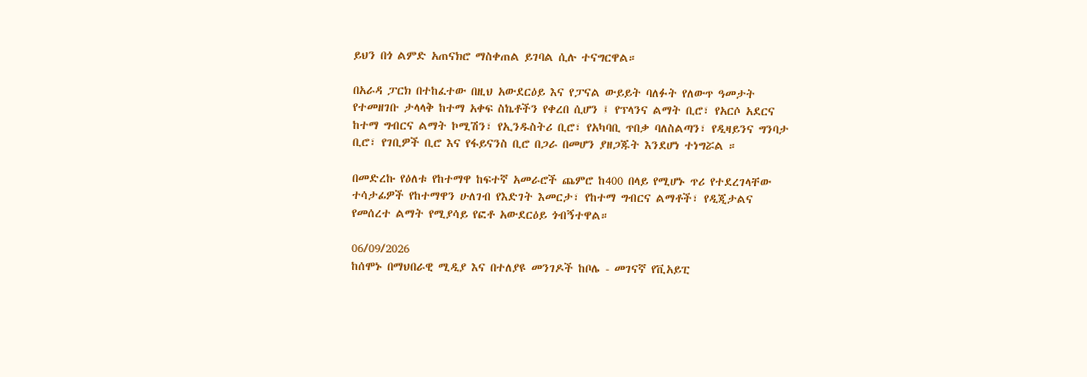ይህን በጎ ልምድ አጠናክሮ ማስቀጠል ይገባል ሲሉ ተናግርዋል።

በአራዳ ፓርክ በተከፈተው በዚህ አውደርዕይ እና የፓናል ውይይት ባለፉት የለውጥ ዓመታት የተመዘገቡ ታላላቅ ከተማ አቀፍ ስኬቶችን የቀረበ ሲሆን ፤ የፕላንና ልማት ቢሮ፣ የአርሶ አደርና ከተማ ግብርና ልማት ኮሚሽን፣ የኢንዱስትሪ ቢሮ፣ የአካባቢ ጥበቃ ባለስልጣን፣ የዲዛይንና ግንባታ ቢሮ፣ የገቢዎች ቢሮ እና የፋይናንስ ቢሮ በጋራ በመሆን ያዘጋጁት እንደሆነ ተነግሯል ።

በመድረኩ የዕለቱ የከተማዋ ከፍተኛ አመራሮች ጨምሮ ከ400 በላይ የሚሆኑ ጥሪ የተደረገላቸው ተሳታፊዎች የከተማዋን ሁለገብ የእድገት እመርታ፣ የከተማ ግብርና ልማቶች፣ የዲጂታልና የመሰረተ ልማት የሚያሳይ የፎቶ አውደርዕይ ጎብኝተዋል።

06/09/2026
ከሰሞኑ በማህበራዊ ሚዲያ እና በተለያዩ መንገዶች ከቦሌ - መገናኛ የቪአይፒ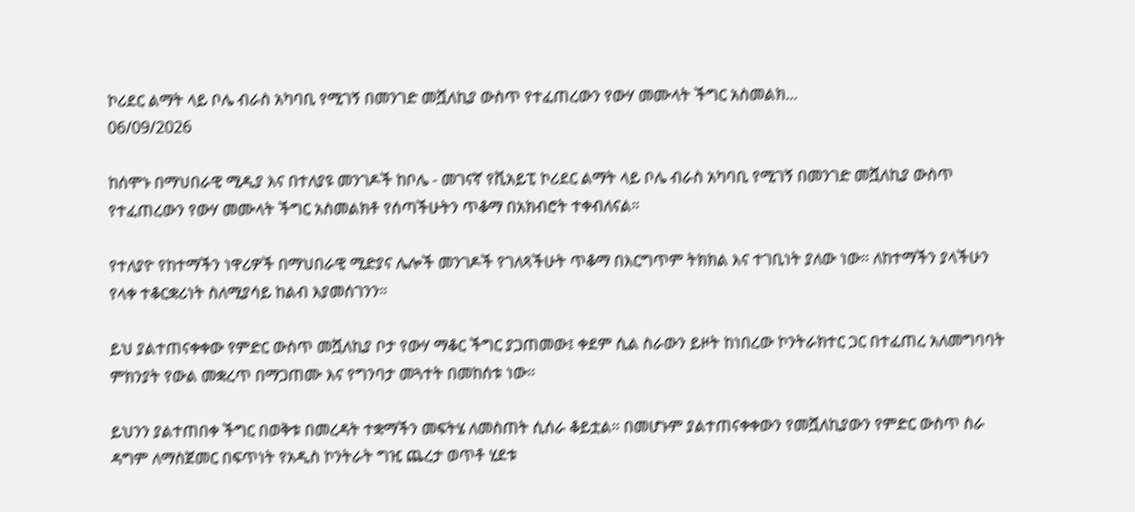ኮሪደር ልማት ላይ ቦሌ ብራስ አካባቢ የሚገኝ በመንገድ መሿለኪያ ውስጥ የተፈጠረውን የውሃ መሙላት ችግር አስመልክ...
06/09/2026

ከሰሞኑ በማህበራዊ ሚዲያ እና በተለያዩ መንገዶች ከቦሌ - መገናኛ የቪአይፒ ኮሪደር ልማት ላይ ቦሌ ብራስ አካባቢ የሚገኝ በመንገድ መሿለኪያ ውስጥ የተፈጠረውን የውሃ መሙላት ችግር አስመልክቶ የሰጣችሁትን ጥቆማ በአክብሮት ተቀብለናል።

የተለያዮ የከተማችን ነዋሪዎች በማህበራዊ ሚድያና ሌሎች መንገዶች የገለጻችሁት ጥቆማ በእርግጥም ትክክል እና ተገቢነት ያለው ነው። ለከተማችን ያላችሁን የላቀ ተቆርቋሪነት ስለሚያሳይ ከልብ እያመሰገንን።

ይህ ያልተጠናቀቀው የምድር ውስጥ መሿለኪያ ቦታ የውሃ ማቆር ችግር ያጋጠመው፤ ቀደም ሲል ስራውን ይዞት ከነበረው ኮንትራክተር ጋር በተፈጠረ አለመግባባት ምክንያት የውል መቋረጥ በማጋጠሙ እና የግንባታ መጓተት በመከሰቱ ነው።

ይህንን ያልተጠበቀ ችግር በወቅቱ በመረዳት ተቋማችን መፍትሄ ለመስጠት ሲሰራ ቆይቷል። በመሆኑም ያልተጠናቀቀውን የመሿለኪያውን የምድር ውስጥ ስራ ዳግም ለማስጀመር በፍጥነት የአዲስ ኮንትራት ግዢ ጨረታ ወጥቶ ሂደቱ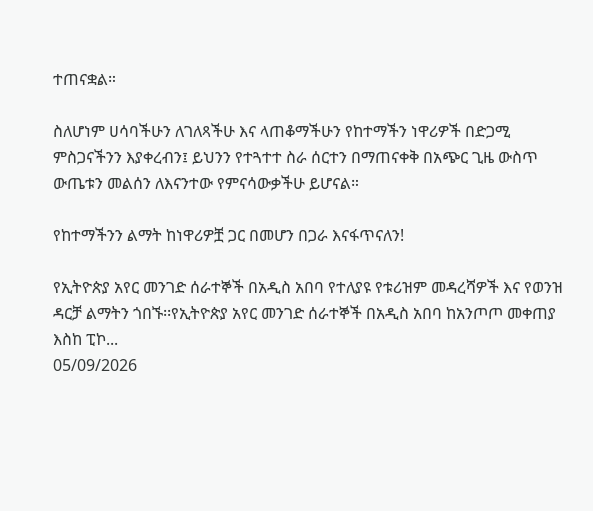ተጠናቋል።

ስለሆነም ሀሳባችሁን ለገለጻችሁ እና ላጠቆማችሁን የከተማችን ነዋሪዎች በድጋሚ ምስጋናችንን እያቀረብን፤ ይህንን የተጓተተ ስራ ሰርተን በማጠናቀቅ በአጭር ጊዜ ውስጥ ውጤቱን መልሰን ለእናንተው የምናሳውቃችሁ ይሆናል።

የከተማችንን ልማት ከነዋሪዎቿ ጋር በመሆን በጋራ እናፋጥናለን!

የኢትዮጵያ አየር መንገድ ሰራተኞች በአዲስ አበባ የተለያዩ የቱሪዝም መዳረሻዎች እና የወንዝ ዳርቻ ልማትን ጎበኙ፡፡የኢትዮጵያ አየር መንገድ ሰራተኞች በአዲስ አበባ ከአንጦጦ መቀጠያ እስከ ፒኮ...
05/09/2026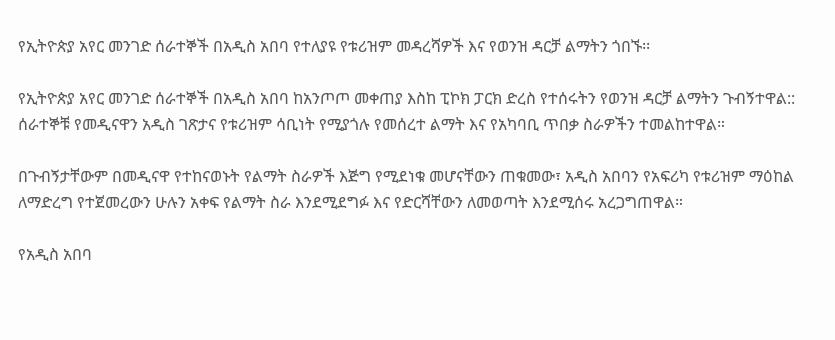የኢትዮጵያ አየር መንገድ ሰራተኞች በአዲስ አበባ የተለያዩ የቱሪዝም መዳረሻዎች እና የወንዝ ዳርቻ ልማትን ጎበኙ፡፡

የኢትዮጵያ አየር መንገድ ሰራተኞች በአዲስ አበባ ከአንጦጦ መቀጠያ እስከ ፒኮክ ፓርክ ድረስ የተሰሩትን የወንዝ ዳርቻ ልማትን ጉብኝተዋል:: ሰራተኞቹ የመዲናዋን አዲስ ገጽታና የቱሪዝም ሳቢነት የሚያጎሉ የመሰረተ ልማት እና የአካባቢ ጥበቃ ስራዎችን ተመልከተዋል።

በጉብኝታቸውም በመዲናዋ የተከናወኑት የልማት ስራዎች እጅግ የሚደነቁ መሆናቸውን ጠቁመው፣ አዲስ አበባን የአፍሪካ የቱሪዝም ማዕከል ለማድረግ የተጀመረውን ሁሉን አቀፍ የልማት ስራ እንደሚደግፉ እና የድርሻቸውን ለመወጣት እንደሚሰሩ አረጋግጠዋል።

የአዲስ አበባ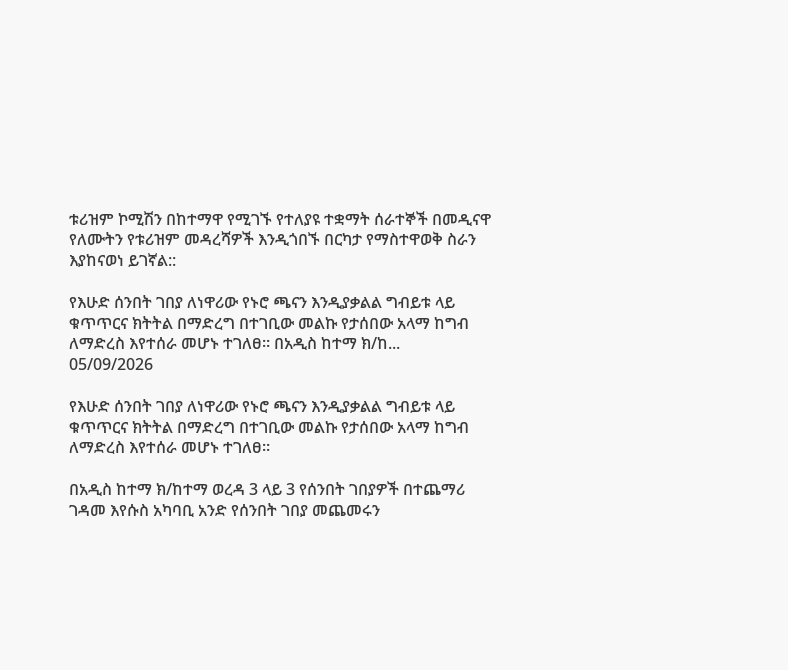ቱሪዝም ኮሚሽን በከተማዋ የሚገኙ የተለያዩ ተቋማት ሰራተኞች በመዲናዋ የለሙትን የቱሪዝም መዳረሻዎች እንዲጎበኙ በርካታ የማስተዋወቅ ስራን እያከናወነ ይገኛል::

የእሁድ ሰንበት ገበያ ለነዋሪው የኑሮ ጫናን እንዲያቃልል ግብይቱ ላይ ቁጥጥርና ክትትል በማድረግ በተገቢው መልኩ የታሰበው አላማ ከግብ ለማድረስ እየተሰራ መሆኑ ተገለፀ። በአዲስ ከተማ ክ/ከ...
05/09/2026

የእሁድ ሰንበት ገበያ ለነዋሪው የኑሮ ጫናን እንዲያቃልል ግብይቱ ላይ ቁጥጥርና ክትትል በማድረግ በተገቢው መልኩ የታሰበው አላማ ከግብ ለማድረስ እየተሰራ መሆኑ ተገለፀ።

በአዲስ ከተማ ክ/ከተማ ወረዳ 3 ላይ 3 የሰንበት ገበያዎች በተጨማሪ ገዳመ እየሱስ አካባቢ አንድ የሰንበት ገበያ መጨመሩን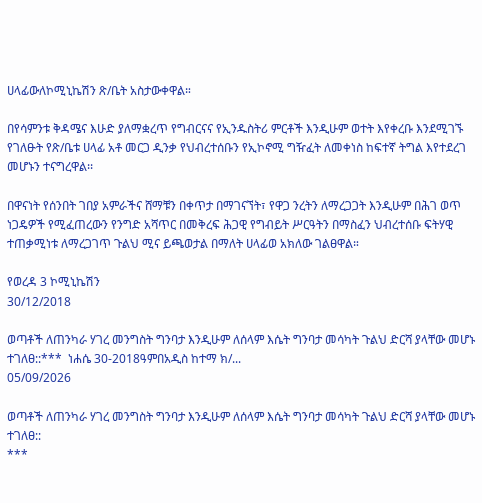ሀላፊውለኮሚኒኬሽን ጽ/ቤት አስታውቀዋል።

በየሳምንቱ ቅዳሜና እሁድ ያለማቋረጥ የግብርናና የኢንዱስትሪ ምርቶች እንዲሁም ወተት እየቀረቡ እንደሚገኙ የገለፁት የጽ/ቤቱ ሀላፊ አቶ መርጋ ዲንቃ የህብረተሰቡን የኢኮኖሚ ግዥፈት ለመቀነስ ከፍተኛ ትግል እየተደረገ መሆኑን ተናግረዋል፡፡

በዋናነት የሰንበት ገበያ አምራችና ሸማቹን በቀጥታ በማገናኘት፣ የዋጋ ንረትን ለማረጋጋት እንዲሁም በሕገ ወጥ ነጋዴዎች የሚፈጠረውን የንግድ አሻጥር በመቅረፍ ሕጋዊ የግብይት ሥርዓትን በማስፈን ህብረተሰቡ ፍትሃዊ ተጠቃሚነቱ ለማረጋገጥ ጉልህ ሚና ይጫወታል በማለት ሀላፊወ አክለው ገልፀዋል።

የወረዳ 3 ኮሚኒኬሽን
30/12/2018

ወጣቶች ለጠንካራ ሃገረ መንግስት ግንባታ እንዲሁም ለሰላም እሴት ግንባታ መሳካት ጉልህ ድርሻ ያላቸው መሆኑ ተገለፀ::***  ነሐሴ 30-2018ዓምበአዲስ ከተማ ክ/...
05/09/2026

ወጣቶች ለጠንካራ ሃገረ መንግስት ግንባታ እንዲሁም ለሰላም እሴት ግንባታ መሳካት ጉልህ ድርሻ ያላቸው መሆኑ ተገለፀ::
***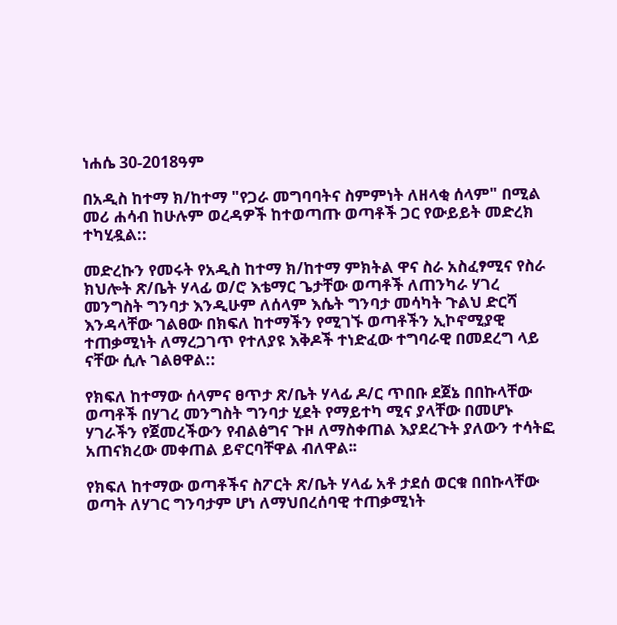ነሐሴ 30-2018ዓም

በአዲስ ከተማ ክ/ከተማ "የጋራ መግባባትና ስምምነት ለዘላቂ ሰላም" በሚል መሪ ሐሳብ ከሁሉም ወረዳዎች ከተወጣጡ ወጣቶች ጋር የውይይት መድረክ ተካሂዷል::

መድረኩን የመሩት የአዲስ ከተማ ክ/ከተማ ምክትል ዋና ስራ አስፈፃሚና የስራ ክህሎት ጽ/ቤት ሃላፊ ወ/ሮ እቴማር ጌታቸው ወጣቶች ለጠንካራ ሃገረ መንግስት ግንባታ እንዲሁም ለሰላም እሴት ግንባታ መሳካት ጉልህ ድርሻ እንዳላቸው ገልፀው በክፍለ ከተማችን የሚገኙ ወጣቶችን ኢኮኖሚያዊ ተጠቃሚነት ለማረጋገጥ የተለያዩ እቅዶች ተነድፈው ተግባራዊ በመደረግ ላይ ናቸው ሲሉ ገልፀዋል::

የክፍለ ከተማው ሰላምና ፀጥታ ጽ/ቤት ሃላፊ ዶ/ር ጥበቡ ደጀኔ በበኩላቸው ወጣቶች በሃገረ መንግስት ግንባታ ሂደት የማይተካ ሚና ያላቸው በመሆኑ ሃገራችን የጀመረችውን የብልፅግና ጉዞ ለማስቀጠል እያደረጉት ያለውን ተሳትፎ አጠናክረው መቀጠል ይኖርባቸዋል ብለዋል፡፡

የክፍለ ከተማው ወጣቶችና ስፖርት ጽ/ቤት ሃላፊ አቶ ታደሰ ወርቁ በበኩላቸው ወጣት ለሃገር ግንባታም ሆነ ለማህበረሰባዊ ተጠቃሚነት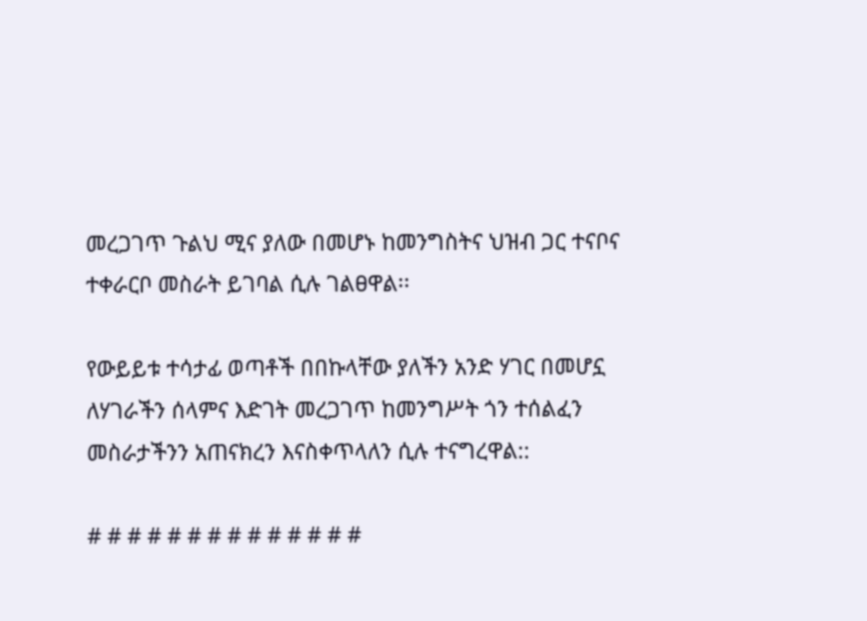መረጋገጥ ጉልህ ሚና ያለው በመሆኑ ከመንግስትና ህዝብ ጋር ተናቦና ተቀራርቦ መስራት ይገባል ሲሉ ገልፀዋል፡፡

የውይይቱ ተሳታፊ ወጣቶች በበኩላቸው ያለችን አንድ ሃገር በመሆኗ ለሃገራችን ሰላምና እድገት መረጋገጥ ከመንግሥት ጎን ተሰልፈን መስራታችንን አጠናክረን እናስቀጥላለን ሲሉ ተናግረዋል::

# # # # # # # # # # # # # #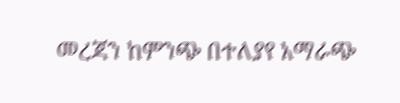መረጃን ከምንጭ በተለያየ አማራጭ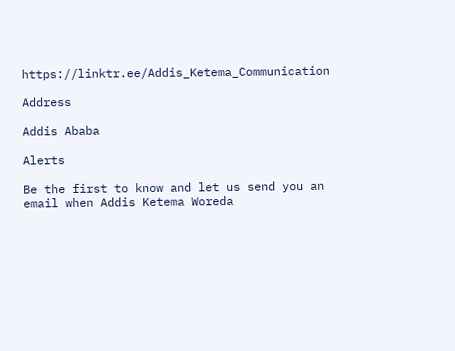https://linktr.ee/Addis_Ketema_Communication

Address

Addis Ababa

Alerts

Be the first to know and let us send you an email when Addis Ketema Woreda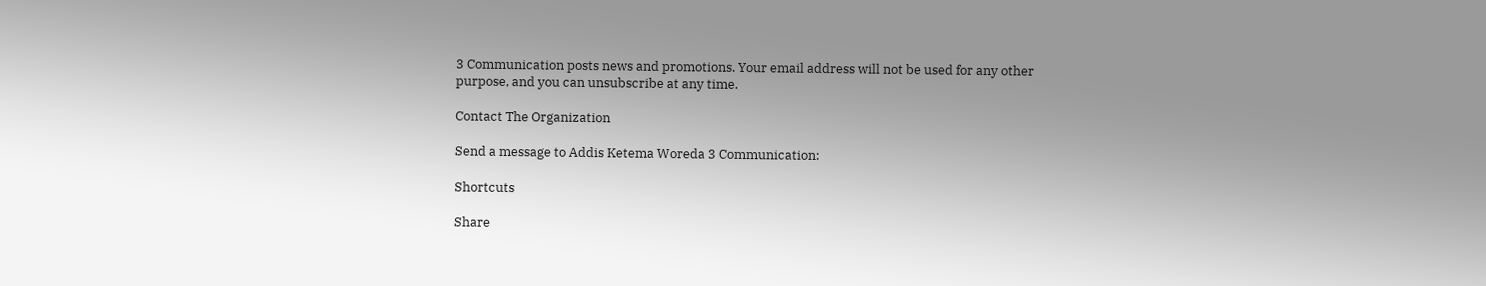3 Communication posts news and promotions. Your email address will not be used for any other purpose, and you can unsubscribe at any time.

Contact The Organization

Send a message to Addis Ketema Woreda 3 Communication:

Shortcuts

Share